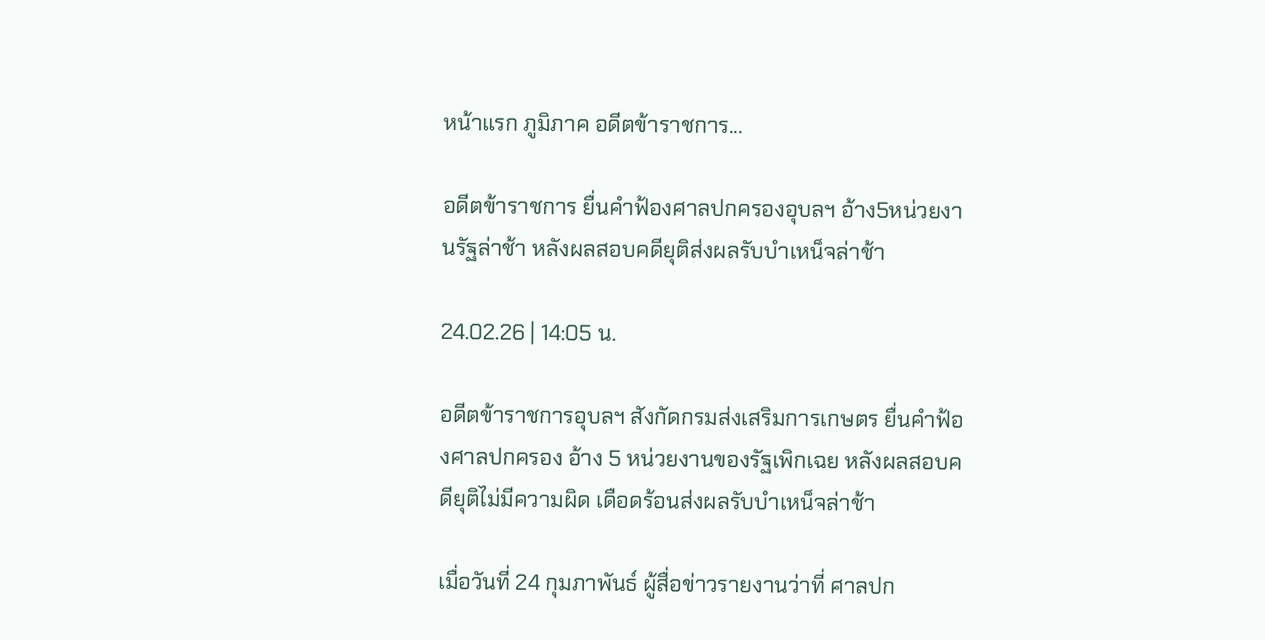หน้าแรก ภูมิภาค อดีตข้าราชการ...

อดีตข้าราชการ ยื่นคำฟ้องศาลปกครองอุบลฯ อ้าง5หน่วยงานรัฐล่าช้า หลังผลสอบคดียุติส่งผลรับบำเหน็จล่าช้า

24.02.26 | 14:05 น.

อดีตข้าราชการอุบลฯ สังกัดกรมส่งเสริมการเกษตร ยื่นคำฟ้องศาลปกครอง อ้าง 5 หน่วยงานของรัฐเพิกเฉย หลังผลสอบคดียุติไม่มีความผิด เดือดร้อนส่งผลรับบำเหน็จล่าช้า

เมื่อวันที่ 24 กุมภาพันธ์ ผู้สื่อข่าวรายงานว่าที่ ศาลปก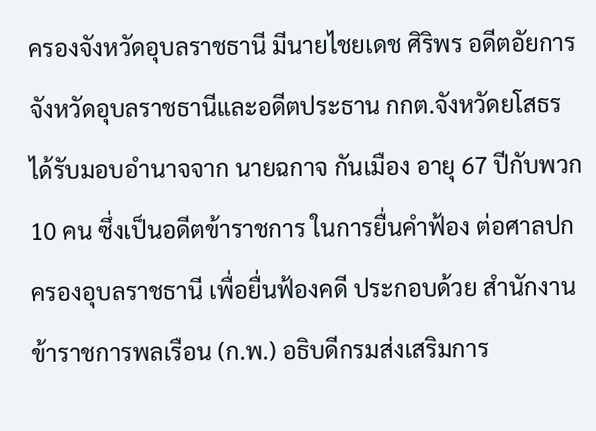ครองจังหวัดอุบลราชธานี มีนายไชยเดช ศิริพร อดีตอัยการจังหวัดอุบลราชธานีและอดีตประธาน กกต.จังหวัดยโสธร ได้รับมอบอำนาจจาก นายฉกาจ กันเมือง อายุ 67 ปีกับพวก 10 คน ซึ่งเป็นอดีตข้าราชการ ในการยื่นคำฟ้อง ต่อศาลปกครองอุบลราชธานี เพื่อยื่นฟ้องคดี ประกอบด้วย สำนักงานข้าราชการพลเรือน (ก.พ.) อธิบดีกรมส่งเสริมการ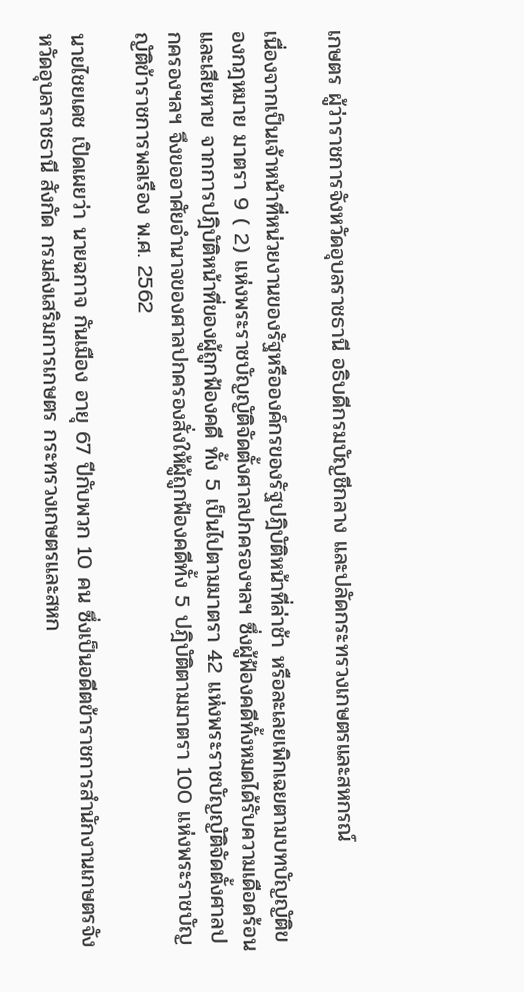เกษตร ผู้ว่าราชการจังหวัดอุบลราชธานี อธิบดีกรมบัญชีกลาง และปลัดกระทรวงเกษตรและสหกรณ์

เนื่องจากเป็นเจ้าหน้าที่หน่วยงานของรัฐหรือองค์กรของรัฐปฎิบัติหน้าที่ล่าช้า หรือละเลยเพิกเฉยตามบทบัญญัติของกฎหมาย มาตรา 9 ( 2) แห่งพระราชบัญญัติจัดตั้งศาลปกครองฯลฯ ซึ่งผู้ฟ้องคดีทั้งหมดได้รับความเดือดร้อนและเสียหาย จากการปฎิบัติหน้าที่ของผู้ถูกฟ้องคดี ทั้ง 5 เป็นไปตามมาตรา 42 แห่งพระราชบัญญัติจัดตั้งศาลปกครองฯลฯ จึงขออาศัยอำนาจของศาลปกครองสั่งให้ผู้ถูกฟ้องคดีทั้ง 5 ปฎิบัติตามมาตรา 100 แห่งพระราชบัญญัติข้าราชการพลเรือง พ.ศ. 2562

นายไชยเดช เปิดเผยว่า นายฉกาจ กันเมือง อายุ 67 ปีกับพวก 10 คน ซึ่งเป็นอดีตข้าราชการสำนักงานเกษตรจังหวัดอุบลราชธานี สังกัด กรมส่งเสริมการเกษตร กระทรวงเกษตรและสหก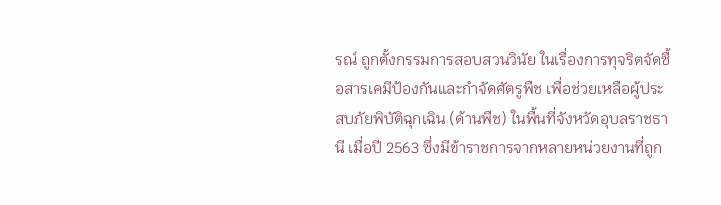รณ์ ถูกตั้งกรรมการสอบสวนวินัย ในเรื่องการทุจริตจัดซื้อสารเคมีป้องกันและกำจัดศัตรูพืช เพื่อช่วยเหลือผู้ประสบภัยพิบัติฉุกเฉิน (ด้านพืช) ในพื้นที่จังหวัดอุบลราชธานี เมื่อปี 2563 ซึ่งมีข้าราชการจากหลายหน่วยงานที่ถูก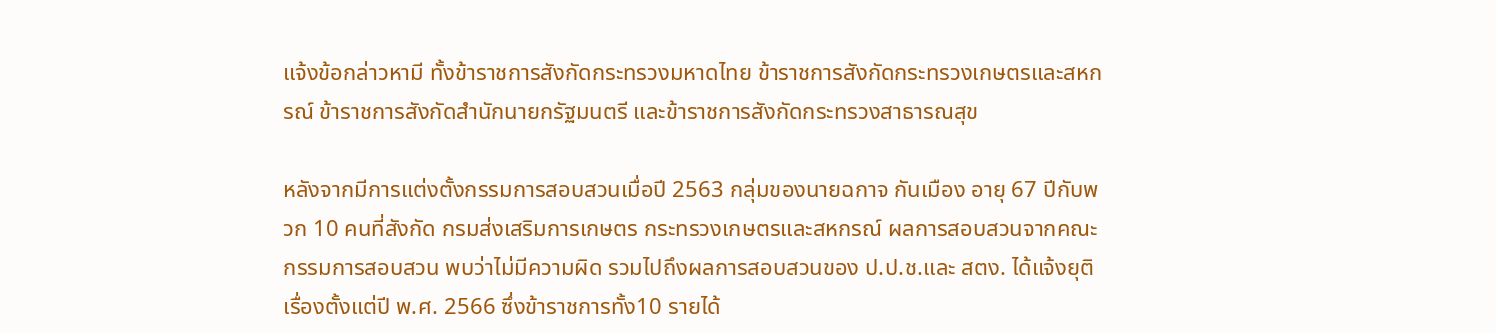แจ้งข้อกล่าวหามี ทั้งข้าราชการสังกัดกระทรวงมหาดไทย ข้าราชการสังกัดกระทรวงเกษตรและสหกรณ์ ข้าราชการสังกัดสำนักนายกรัฐมนตรี และข้าราชการสังกัดกระทรวงสาธารณสุข

หลังจากมีการแต่งตั้งกรรมการสอบสวนเมื่อปี 2563 กลุ่มของนายฉกาจ กันเมือง อายุ 67 ปีกับพวก 10 คนที่สังกัด กรมส่งเสริมการเกษตร กระทรวงเกษตรและสหกรณ์ ผลการสอบสวนจากคณะกรรมการสอบสวน พบว่าไม่มีความผิด รวมไปถึงผลการสอบสวนของ ป.ป.ช.และ สตง. ได้แจ้งยุติเรื่องตั้งแต่ปี พ.ศ. 2566 ซึ่งข้าราชการทั้ง10 รายได้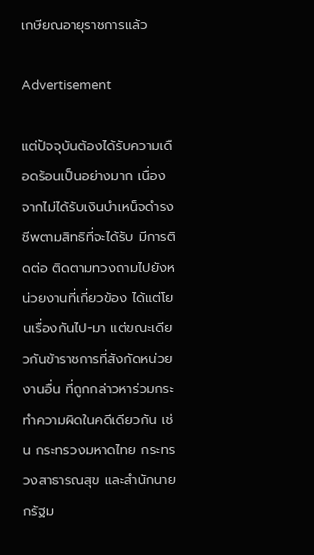เกษียณอายุราชการแล้ว

Advertisement

แต่ปัจจุบันต้องได้รับความเดือดร้อนเป็นอย่างมาก เนื่องจากไม่ได้รับเงินบำเหน็จดำรงชีพตามสิทธิที่จะได้รับ มีการติดต่อ ติดตามทวงถามไปยังหน่วยงานที่เกี่ยวข้อง ได้แต่โยนเรื่องกันไป-มา แต่ขณะเดียวกันข้าราชการที่สังกัดหน่วยงานอื่น ที่ถูกกล่าวหาร่วมกระทำความผิดในคดีเดียวกัน เช่น กระทรวงมหาดไทย กระทรวงสาธารณสุข และสำนักนายกรัฐม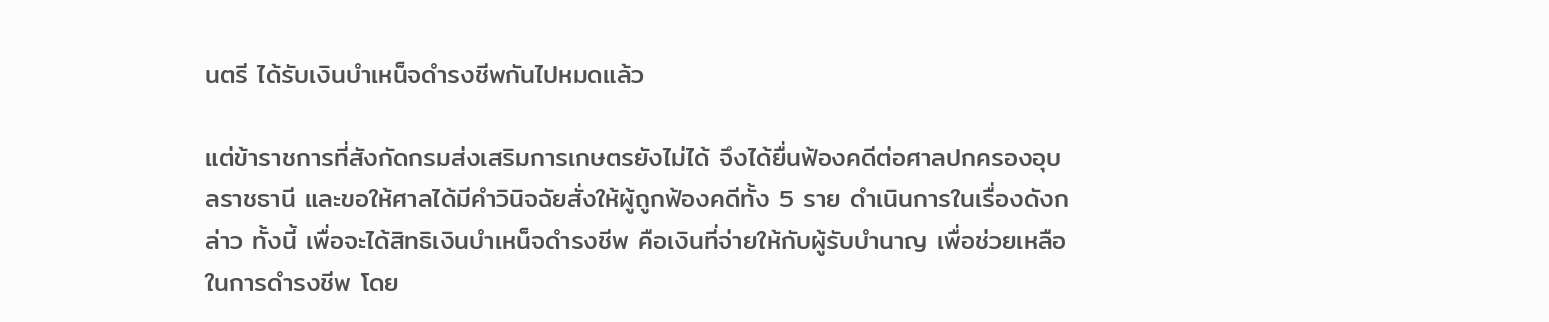นตรี ได้รับเงินบำเหน็จดำรงชีพกันไปหมดแล้ว

แต่ข้าราชการที่สังกัดกรมส่งเสริมการเกษตรยังไม่ได้ จึงได้ยื่นฟ้องคดีต่อศาลปกครองอุบลราชธานี และขอให้ศาลได้มีคำวินิจฉัยสั่งให้ผู้ถูกฟ้องคดีทั้ง 5 ราย ดำเนินการในเรื่องดังกล่าว ทั้งนี้ เพื่อจะได้สิทธิเงินบำเหน็จดำรงชีพ คือเงินที่จ่ายให้กับผู้รับบำนาญ เพื่อช่วยเหลือในการดำรงชีพ โดย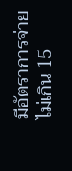มีอัตราการจ่ายไม่เกิน 15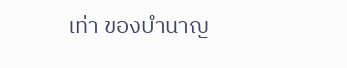เท่า ของบำนาญ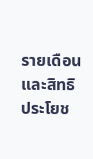รายเดือนและสิทธิประโยช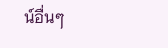น์อื่นๆ